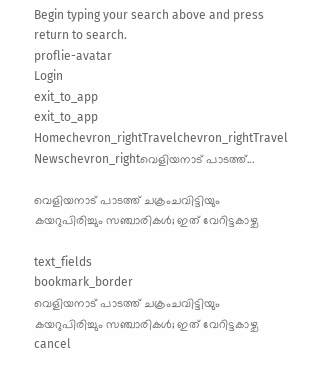Begin typing your search above and press return to search.
proflie-avatar
Login
exit_to_app
exit_to_app
Homechevron_rightTravelchevron_rightTravel Newschevron_rightവെളിയനാട് പാടത്ത്...

വെളിയനാട് പാടത്ത് ചക്രംചവിട്ടിയും കയറുപിരിച്ചും സഞ്ചാരികൾ; ഇത് വേറിട്ടകാഴ്ച

text_fields
bookmark_border
വെളിയനാട് പാടത്ത് ചക്രംചവിട്ടിയും കയറുപിരിച്ചും സഞ്ചാരികൾ; ഇത് വേറിട്ടകാഴ്ച
cancel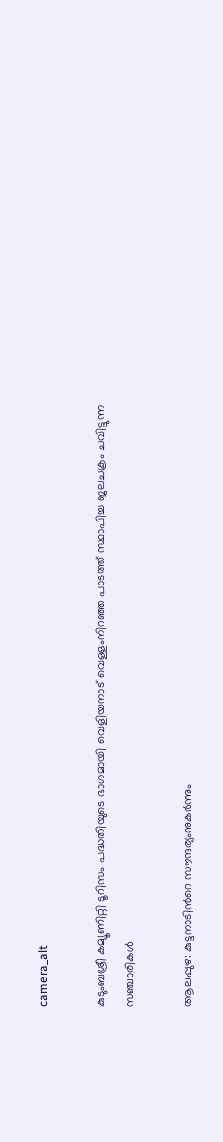camera_alt

കുടുംബശ്രീ കമ്യൂണിറ്റി ടൂറിസം പദ്ധതിയുടെ ഭാഗമായി വെളിയനാട് വെള്ളംനിറഞ്ഞ പാടത്ത് സ്ഥാപിച്ച ജലചക്രം ചവിട്ടുന്ന സഞ്ചാരികൾ

ആലപ്പുഴ: കുട്ടനാടിന്‍റെ സൗന്ദര്യംനുകർന്നും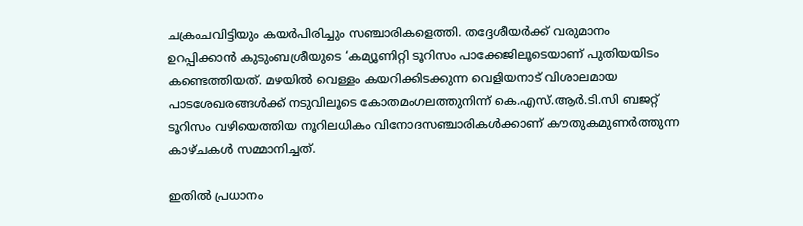ചക്രംചവിട്ടിയും കയർപിരിച്ചും സഞ്ചാരികളെത്തി. തദ്ദേശീയർക്ക് വരുമാനം ഉറപ്പിക്കാൻ കുടുംബശ്രീയുടെ ‘കമ്യൂണിറ്റി ടൂറിസം പാക്കേജിലൂടെയാണ് പുതിയയിടം കണ്ടെത്തിയത്. മഴയിൽ വെള്ളം കയറിക്കിടക്കുന്ന വെളിയനാട് വിശാലമായ പാടശേഖരങ്ങൾക്ക് നടുവിലൂടെ കോതമംഗലത്തുനിന്ന് കെ.എസ്.ആർ.ടി.സി ബജറ്റ് ടൂറിസം വഴിയെത്തിയ നൂറിലധികം വിനോദസഞ്ചാരികൾക്കാണ് കൗതുകമുണർത്തുന്ന കാഴ്ചകൾ സമ്മാനിച്ചത്.

ഇതിൽ പ്രധാനം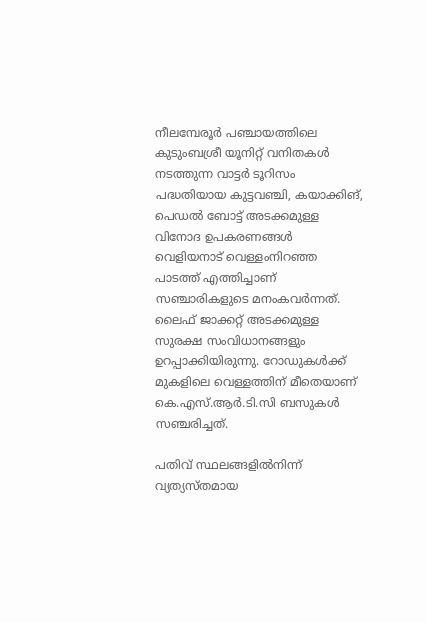നീലമ്പേരൂർ പഞ്ചായത്തിലെ കുടുംബശ്രീ യൂനിറ്റ് വനിതകൾ നടത്തുന്ന വാട്ടർ ടൂറിസം പദ്ധതിയായ കുട്ടവഞ്ചി, കയാക്കിങ്, പെഡൽ ബോട്ട് അടക്കമുള്ള വിനോദ ഉപകരണങ്ങൾ വെളിയനാട് വെള്ളംനിറഞ്ഞ പാടത്ത് എത്തിച്ചാണ് സഞ്ചാരികളുടെ മനംകവർന്നത്. ലൈഫ് ജാക്കറ്റ് അടക്കമുള്ള സുരക്ഷ സംവിധാനങ്ങളും ഉറപ്പാക്കിയിരുന്നു. റോഡുകൾക്ക് മുകളിലെ വെള്ളത്തിന് മീതെയാണ് കെ.എസ്.ആർ.ടി.സി ബസുകൾ സഞ്ചരിച്ചത്.

പതിവ് സ്ഥലങ്ങളിൽനിന്ന് വ്യത്യസ്തമായ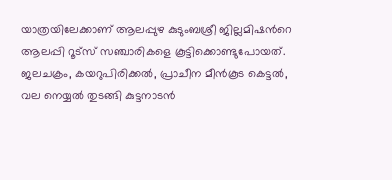യാത്രയിലേക്കാണ് ആലപ്പുഴ കുടുംബശ്രീ ജില്ലമിഷന്‍റെ ആലപ്പി റൂട്സ് സഞ്ചാരികളെ കൂട്ടിക്കൊണ്ടുപോയത്. ജലചക്രം, കയറുപിരിക്കൽ, പ്രാചീന മീൻകൂട കെട്ടൽ, വല നെയ്യൽ തുടങ്ങി കുട്ടനാടൻ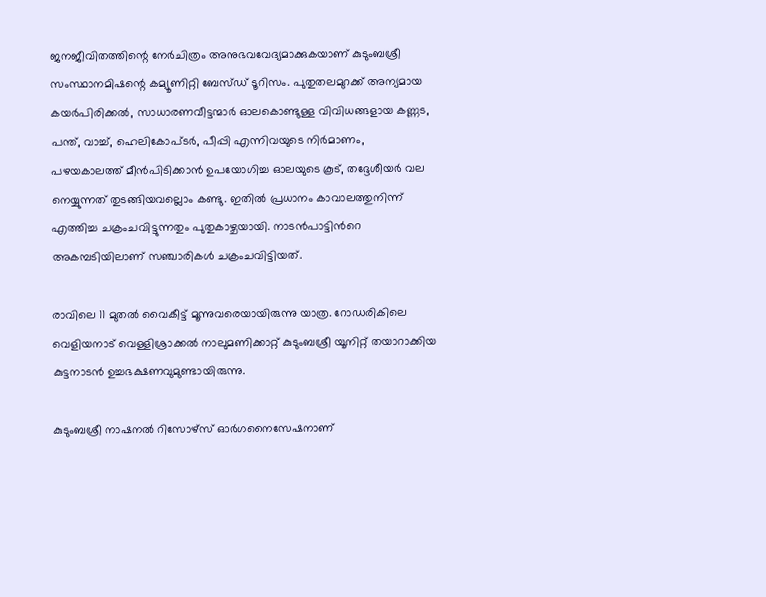ജനജീവിതത്തിന്റെ നേർചിത്രം അനുഭവവേദ്യമാക്കുകയാണ് കുടുംബശ്രീ സംസ്ഥാനമിഷന്റെ കമ്യൂണിറ്റി ബേസ്ഡ് ടൂറിസം. പുതുതലമുറക്ക് അന്യമായ കയർപിരിക്കൽ, സാധാരണവീട്ടന്മാർ ഓലകൊണ്ടുള്ള വിവിധങ്ങളായ കണ്ണട, പന്ത്, വാച്ച്, ഹെലികോപ്ടർ, പീപ്പി എന്നിവയുടെ നിർമാണം, പഴയകാലത്ത് മീൻപിടിക്കാൻ ഉപയോഗിച്ച ഓലയുടെ കൂട്, തദ്ദേശീയർ വല നെയ്യുന്നത് തുടങ്ങിയവല്ലൊം കണ്ടു. ഇതിൽ പ്രധാനം കാവാലത്തുനിന്ന് എത്തിച്ച ചക്രംചവിട്ടുന്നതും പുതുകാഴ്ചയായി. നാടൻപാട്ടിന്‍റെ അകമ്പടിയിലാണ് സഞ്ചാരികൾ ചക്രംചവിട്ടിയത്.

രാവിലെ 11 മുതൽ വൈകീട്ട് മൂന്നുവരെയായിരുന്നു യാത്ര. റോഡരികിലെ വെളിയനാട് വെള്ളിശ്രാക്കൽ നാലുമണിക്കാറ്റ് കുടുംബശ്രീ യൂനിറ്റ് തയാറാക്കിയ കുട്ടനാടൻ ഉച്ചഭക്ഷണവുമുണ്ടായിരുന്നു.

കുടുംബശ്രീ നാഷനൽ റിസോഴ്സ് ഓർഗനൈസേഷനാണ്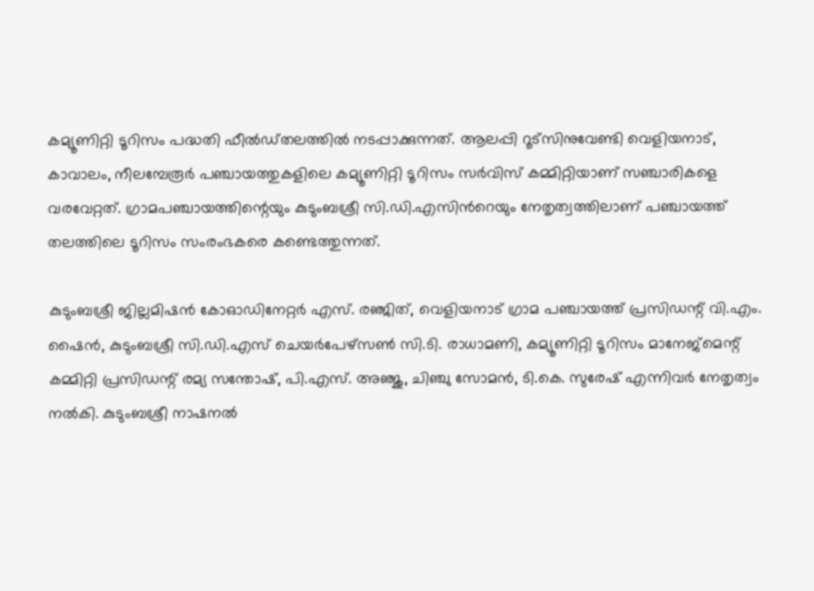കമ്യൂണിറ്റി ടൂറിസം പദ്ധതി ഫീൽഡ്തലത്തിൽ നടപ്പാക്കുന്നത്. ആലപ്പി റൂട്സിനുവേണ്ടി വെളിയനാട്, കാവാലം, നീലമ്പേരൂർ പഞ്ചായത്തുകളിലെ കമ്യൂണിറ്റി ടൂറിസം സർവിസ് കമ്മിറ്റിയാണ് സഞ്ചാരികളെ വരവേറ്റത്. ഗ്രാമപഞ്ചായത്തിന്റെയും കുടുംബശ്രീ സി.ഡി.എസിന്‍റെയും നേതൃത്വത്തിലാണ് പഞ്ചായത്ത്‌ തലത്തിലെ ടൂറിസം സംരംഭകരെ കണ്ടെത്തുന്നത്.

കുടുംബശ്രീ ജില്ലമിഷൻ കോഓഡിനേറ്റർ എസ്. രഞ്ജിത്, വെളിയനാട് ഗ്രാമ പഞ്ചായത്ത്‌ പ്രസിഡന്റ്‌ വി.എം. ഷൈൻ, കുടുംബശ്രീ സി.ഡി.എസ് ചെയർപേഴ്സൺ സി.ടി. രാധാമണി, കമ്യൂണിറ്റി ടൂറിസം മാനേജ്മെന്റ് കമ്മിറ്റി പ്രസിഡന്റ്‌ രമ്യ സന്തോഷ്‌, പി.എസ്. അഞ്ജു, ചിഞ്ചു സോമൻ, ടി.കെ. സുരേഷ് എന്നിവർ നേതൃത്വം നൽകി. കുടുംബശ്രീ നാഷനൽ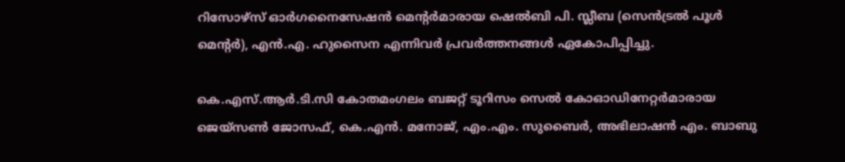റിസോഴ്സ് ഓർഗനൈസേഷൻ മെന്റർമാരായ ഷെൽബി പി. സ്ലീബ (സെൻട്രൽ പൂൾ മെന്റർ), എൻ.എ. ഹുസൈന എന്നിവർ പ്രവർത്തനങ്ങൾ ഏകോപിപ്പിച്ചു.

കെ.എസ്.ആർ.ടി.സി കോതമംഗലം ബജറ്റ് ടൂറിസം സെൽ കോഓഡിനേറ്റർമാരായ ജെയ്സൺ ജോസഫ്, കെ.എൻ. മനോജ്‌, എം.എം. സുബൈർ, അഭിലാഷൻ എം. ബാബു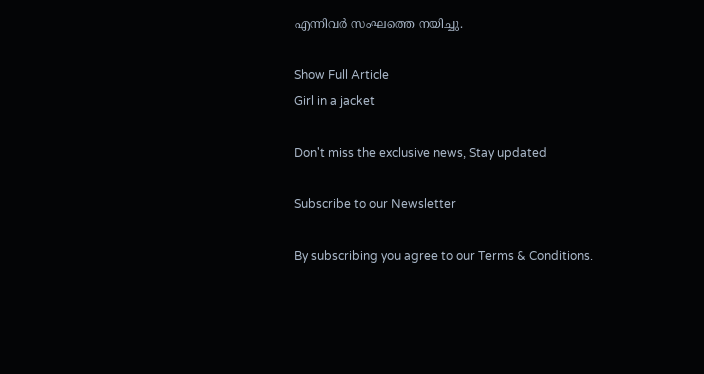എന്നിവർ സംഘത്തെ നയിച്ചു.

Show Full Article
Girl in a jacket

Don't miss the exclusive news, Stay updated

Subscribe to our Newsletter

By subscribing you agree to our Terms & Conditions.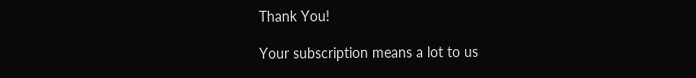Thank You!

Your subscription means a lot to us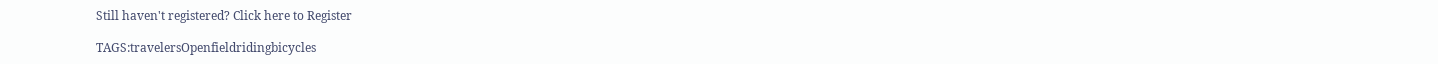Still haven't registered? Click here to Register

TAGS:travelersOpenfieldridingbicycles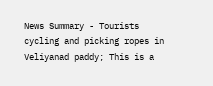News Summary - Tourists cycling and picking ropes in Veliyanad paddy; This is a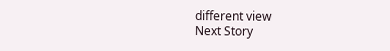different view
Next Story